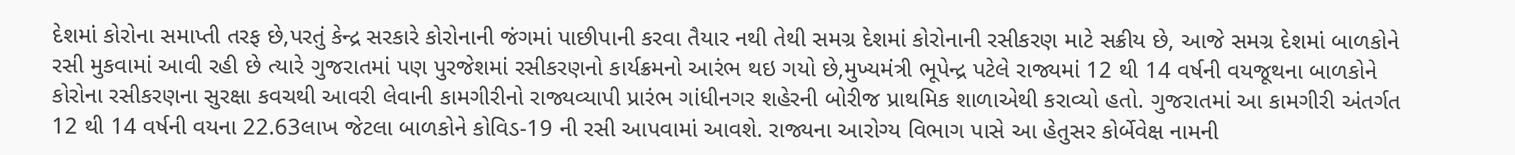દેશમાં કોરોના સમાપ્તી તરફ છે,પરતું કેન્દ્ર સરકારે કોરોનાની જંગમાં પાછીપાની કરવા તૈયાર નથી તેથી સમગ્ર દેશમાં કોરોનાની રસીકરણ માટે સક્રીય છે, આજે સમગ્ર દેશમાં બાળકોને રસી મુકવામાં આવી રહી છે ત્યારે ગુજરાતમાં પણ પુરજેશમાં રસીકરણનો કાર્યક્રમનો આરંભ થઇ ગયો છે,મુખ્યમંત્રી ભૂપેન્દ્ર પટેલે રાજ્યમાં 12 થી 14 વર્ષની વયજૂથના બાળકોને કોરોના રસીકરણના સુરક્ષા કવચથી આવરી લેવાની કામગીરીનો રાજ્યવ્યાપી પ્રારંભ ગાંધીનગર શહેરની બોરીજ પ્રાથમિક શાળાએથી કરાવ્યો હતો. ગુજરાતમાં આ કામગીરી અંતર્ગત 12 થી 14 વર્ષની વયના 22.63લાખ જેટલા બાળકોને કોવિડ-19 ની રસી આપવામાં આવશે. રાજ્યના આરોગ્ય વિભાગ પાસે આ હેતુસર કોર્બેવેક્ષ નામની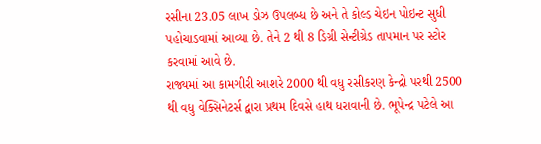રસીના 23.05 લાખ ડોઝ ઉપલબ્ધ છે અને તે કોલ્ડ ચેઇન પોઇન્ટ સુધી પહોચાડવામાં આવ્યા છે. તેને 2 થી 8 ડિગ્રી સેન્ટીગ્રેડ તાપમાન પર સ્ટોર કરવામાં આવે છે.
રાજ્યમાં આ કામગીરી આશરે 2000 થી વધુ રસીકરણ કેન્દ્રો પરથી 2500 થી વધુ વેક્સિનેટર્સ દ્વારા પ્રથમ દિવસે હાથ ધરાવાની છે. ભૂપેન્દ્ર પટેલે આ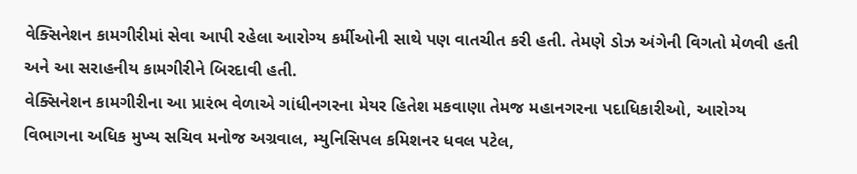વેક્સિનેશન કામગીરીમાં સેવા આપી રહેલા આરોગ્ય કર્મીઓની સાથે પણ વાતચીત કરી હતી. તેમણે ડોઝ અંગેની વિગતો મેળવી હતી અને આ સરાહનીય કામગીરીને બિરદાવી હતી.
વેક્સિનેશન કામગીરીના આ પ્રારંભ વેળાએ ગાંધીનગરના મેયર હિતેશ મકવાણા તેમજ મહાનગરના પદાધિકારીઓ, આરોગ્ય વિભાગના અધિક મુખ્ય સચિવ મનોજ અગ્રવાલ, મ્યુનિસિપલ કમિશનર ધવલ પટેલ,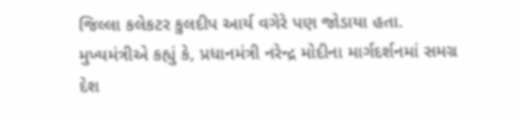જિલ્લા કલેકટર કુલદીપ આર્ય વગેરે પણ જોડાયા હતા.
મુખ્યમંત્રીએ કહ્યું કે, પ્રધાનમંત્રી નરેન્દ્ર મોદીના માર્ગદર્શનમાં સમગ્ર દેશ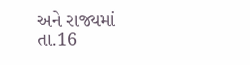અને રાજ્યમાં તા.16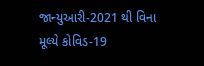જાન્યુઆરી-2021 થી વિના મૂલ્યે કોવિડ-19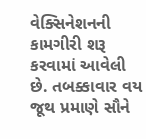વેક્સિનેશનની કામગીરી શરૂ કરવામાં આવેલી છે. તબક્કાવાર વય જૂથ પ્રમાણે સૌને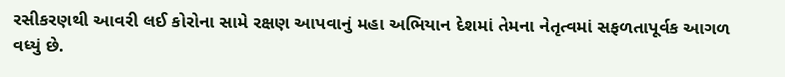રસીકરણથી આવરી લઈ કોરોના સામે રક્ષણ આપવાનું મહા અભિયાન દેશમાં તેમના નેતૃત્વમાં સફળતાપૂર્વક આગળ વધ્યું છે.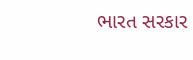ભારત સરકાર